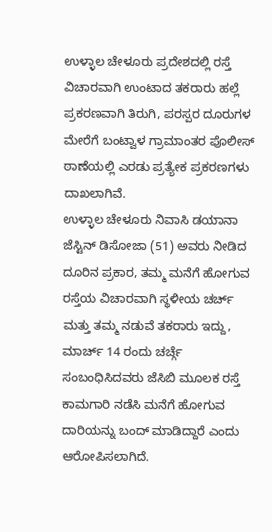ಉಳ್ಳಾಲ ಚೇಳೂರು ಪ್ರದೇಶದಲ್ಲಿ ರಸ್ತೆ ವಿಚಾರವಾಗಿ ಉಂಟಾದ ತಕರಾರು ಹಲ್ಲೆ ಪ್ರಕರಣವಾಗಿ ತಿರುಗಿ, ಪರಸ್ಪರ ದೂರುಗಳ ಮೇರೆಗೆ ಬಂಟ್ವಾಳ ಗ್ರಾಮಾಂತರ ಪೊಲೀಸ್ ಠಾಣೆಯಲ್ಲಿ ಎರಡು ಪ್ರತ್ಯೇಕ ಪ್ರಕರಣಗಳು ದಾಖಲಾಗಿವೆ.
ಉಳ್ಳಾಲ ಚೇಳೂರು ನಿವಾಸಿ ಡಯಾನಾ ಜೆಸ್ಟಿನ್ ಡಿಸೋಜಾ (51) ಅವರು ನೀಡಿದ ದೂರಿನ ಪ್ರಕಾರ, ತಮ್ಮ ಮನೆಗೆ ಹೋಗುವ ರಸ್ತೆಯ ವಿಚಾರವಾಗಿ ಸ್ಥಳೀಯ ಚರ್ಚ್ ಮತ್ತು ತಮ್ಮ ನಡುವೆ ತಕರಾರು ಇದ್ದು, ಮಾರ್ಚ್ 14 ರಂದು ಚರ್ಚ್ಗೆ ಸಂಬಂಧಿಸಿದವರು ಜೆಸಿಬಿ ಮೂಲಕ ರಸ್ತೆ ಕಾಮಗಾರಿ ನಡೆಸಿ ಮನೆಗೆ ಹೋಗುವ ದಾರಿಯನ್ನು ಬಂದ್ ಮಾಡಿದ್ದಾರೆ ಎಂದು ಆರೋಪಿಸಲಾಗಿದೆ.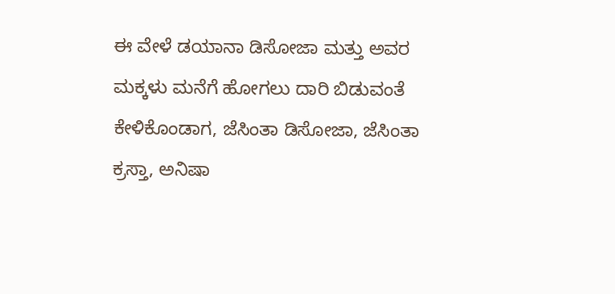ಈ ವೇಳೆ ಡಯಾನಾ ಡಿಸೋಜಾ ಮತ್ತು ಅವರ ಮಕ್ಕಳು ಮನೆಗೆ ಹೋಗಲು ದಾರಿ ಬಿಡುವಂತೆ ಕೇಳಿಕೊಂಡಾಗ, ಜೆಸಿಂತಾ ಡಿಸೋಜಾ, ಜೆಸಿಂತಾ ಕ್ರಸ್ತಾ, ಅನಿಷಾ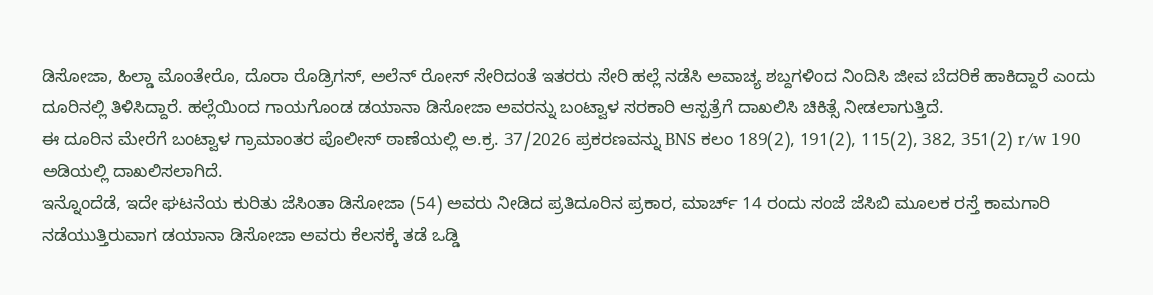ಡಿಸೋಜಾ, ಹಿಲ್ಡಾ ಮೊಂತೇರೊ, ದೊರಾ ರೊಡ್ರಿಗಸ್, ಅಲೆನ್ ರೋಸ್ ಸೇರಿದಂತೆ ಇತರರು ಸೇರಿ ಹಲ್ಲೆ ನಡೆಸಿ ಅವಾಚ್ಯ ಶಬ್ದಗಳಿಂದ ನಿಂದಿಸಿ ಜೀವ ಬೆದರಿಕೆ ಹಾಕಿದ್ದಾರೆ ಎಂದು ದೂರಿನಲ್ಲಿ ತಿಳಿಸಿದ್ದಾರೆ. ಹಲ್ಲೆಯಿಂದ ಗಾಯಗೊಂಡ ಡಯಾನಾ ಡಿಸೋಜಾ ಅವರನ್ನು ಬಂಟ್ವಾಳ ಸರಕಾರಿ ಆಸ್ಪತ್ರೆಗೆ ದಾಖಲಿಸಿ ಚಿಕಿತ್ಸೆ ನೀಡಲಾಗುತ್ತಿದೆ.
ಈ ದೂರಿನ ಮೇರೆಗೆ ಬಂಟ್ವಾಳ ಗ್ರಾಮಾಂತರ ಪೊಲೀಸ್ ಠಾಣೆಯಲ್ಲಿ ಅ.ಕ್ರ. 37/2026 ಪ್ರಕರಣವನ್ನು BNS ಕಲಂ 189(2), 191(2), 115(2), 382, 351(2) r/w 190 ಅಡಿಯಲ್ಲಿ ದಾಖಲಿಸಲಾಗಿದೆ.
ಇನ್ನೊಂದೆಡೆ, ಇದೇ ಘಟನೆಯ ಕುರಿತು ಜೆಸಿಂತಾ ಡಿಸೋಜಾ (54) ಅವರು ನೀಡಿದ ಪ್ರತಿದೂರಿನ ಪ್ರಕಾರ, ಮಾರ್ಚ್ 14 ರಂದು ಸಂಜೆ ಜೆಸಿಬಿ ಮೂಲಕ ರಸ್ತೆ ಕಾಮಗಾರಿ ನಡೆಯುತ್ತಿರುವಾಗ ಡಯಾನಾ ಡಿಸೋಜಾ ಅವರು ಕೆಲಸಕ್ಕೆ ತಡೆ ಒಡ್ಡಿ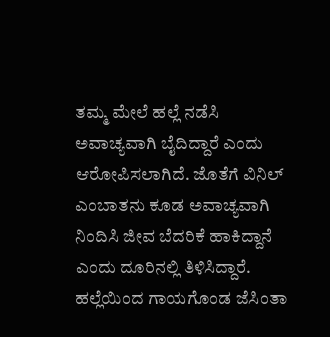ತಮ್ಮ ಮೇಲೆ ಹಲ್ಲೆ ನಡೆಸಿ ಅವಾಚ್ಯವಾಗಿ ಬೈದಿದ್ದಾರೆ ಎಂದು ಆರೋಪಿಸಲಾಗಿದೆ. ಜೊತೆಗೆ ವಿನಿಲ್ ಎಂಬಾತನು ಕೂಡ ಅವಾಚ್ಯವಾಗಿ ನಿಂದಿಸಿ ಜೀವ ಬೆದರಿಕೆ ಹಾಕಿದ್ದಾನೆ ಎಂದು ದೂರಿನಲ್ಲಿ ತಿಳಿಸಿದ್ದಾರೆ.
ಹಲ್ಲೆಯಿಂದ ಗಾಯಗೊಂಡ ಜೆಸಿಂತಾ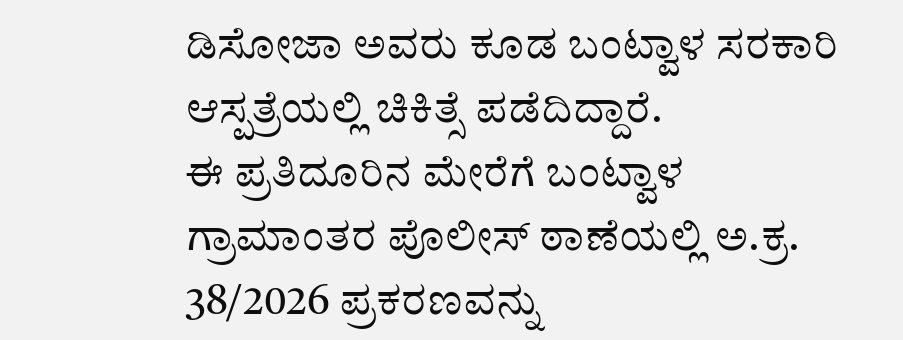ಡಿಸೋಜಾ ಅವರು ಕೂಡ ಬಂಟ್ವಾಳ ಸರಕಾರಿ ಆಸ್ಪತ್ರೆಯಲ್ಲಿ ಚಿಕಿತ್ಸೆ ಪಡೆದಿದ್ದಾರೆ.
ಈ ಪ್ರತಿದೂರಿನ ಮೇರೆಗೆ ಬಂಟ್ವಾಳ ಗ್ರಾಮಾಂತರ ಪೊಲೀಸ್ ಠಾಣೆಯಲ್ಲಿ ಅ.ಕ್ರ. 38/2026 ಪ್ರಕರಣವನ್ನು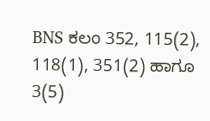BNS ಕಲಂ 352, 115(2), 118(1), 351(2) ಹಾಗೂ 3(5)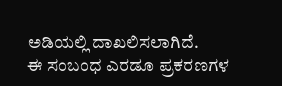ಅಡಿಯಲ್ಲಿ ದಾಖಲಿಸಲಾಗಿದೆ.
ಈ ಸಂಬಂಧ ಎರಡೂ ಪ್ರಕರಣಗಳ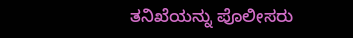ತನಿಖೆಯನ್ನು ಪೊಲೀಸರು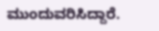ಮುಂದುವರಿಸಿದ್ದಾರೆ.